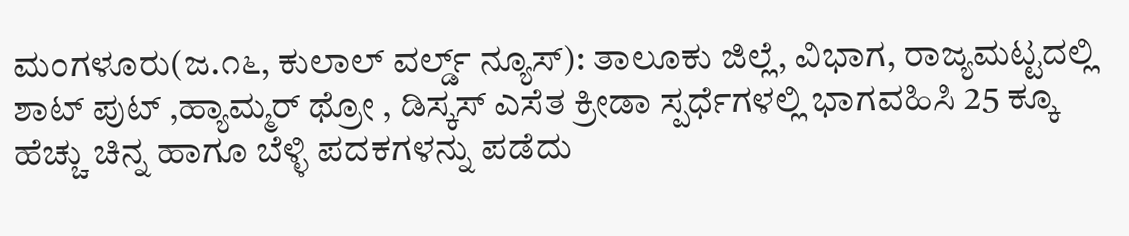ಮಂಗಳೂರು(ಜ.೧೬, ಕುಲಾಲ್ ವರ್ಲ್ಡ್ ನ್ಯೂಸ್): ತಾಲೂಕು ಜಿಲ್ಲೆ, ವಿಭಾಗ, ರಾಜ್ಯಮಟ್ಟದಲ್ಲಿ ಶಾಟ್ ಪುಟ್ ,ಹ್ಯಾಮ್ಮರ್ ಥ್ರೋ , ಡಿಸ್ಕಸ್ ಎಸೆತ ಕ್ರೀಡಾ ಸ್ಪರ್ಧೆಗಳಲ್ಲಿ ಭಾಗವಹಿಸಿ 25 ಕ್ಕೂ ಹೆಚ್ಚು ಚಿನ್ನ ಹಾಗೂ ಬೆಳ್ಳಿ ಪದಕಗಳನ್ನು ಪಡೆದು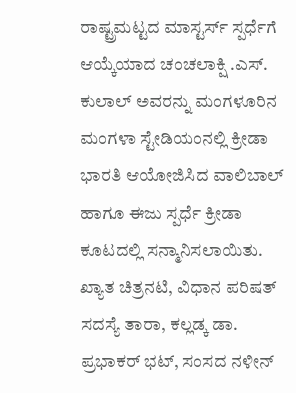ರಾಷ್ಟ್ರಮಟ್ಟದ ಮಾಸ್ಟರ್ಸ್ ಸ್ಪರ್ಧೆಗೆ ಆಯ್ಕೆಯಾದ ಚಂಚಲಾಕ್ಷಿ .ಎಸ್. ಕುಲಾಲ್ ಅವರನ್ನು ಮಂಗಳೂರಿನ ಮಂಗಳಾ ಸ್ಟೇಡಿಯಂನಲ್ಲಿ ಕ್ರೀಡಾ ಭಾರತಿ ಆಯೋಜಿಸಿದ ವಾಲಿಬಾಲ್ ಹಾಗೂ ಈಜು ಸ್ಪರ್ಧೆ ಕ್ರೀಡಾ ಕೂಟದಲ್ಲಿ ಸನ್ಮಾನಿಸಲಾಯಿತು.
ಖ್ಯಾತ ಚಿತ್ರನಟಿ, ವಿಧಾನ ಪರಿಷತ್ ಸದಸ್ಯೆ ತಾರಾ, ಕಲ್ಲಡ್ಕ ಡಾ. ಪ್ರಭಾಕರ್ ಭಟ್, ಸಂಸದ ನಳೀನ್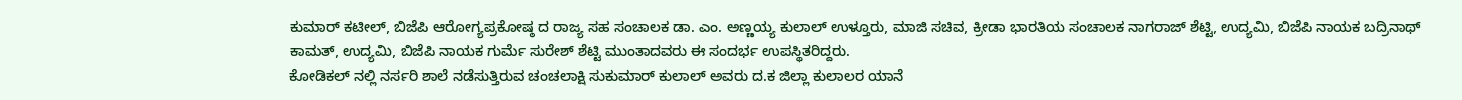ಕುಮಾರ್ ಕಟೀಲ್, ಬಿಜೆಪಿ ಆರೋಗ್ಯಪ್ರಕೋಷ್ಠ ದ ರಾಜ್ಯ ಸಹ ಸಂಚಾಲಕ ಡಾ. ಎಂ. ಅಣ್ಣಯ್ಯ ಕುಲಾಲ್ ಉಳ್ತೂರು, ಮಾಜಿ ಸಚಿವ, ಕ್ರೀಡಾ ಭಾರತಿಯ ಸಂಚಾಲಕ ನಾಗರಾಜ್ ಶೆಟ್ಟಿ, ಉದ್ಯಮಿ, ಬಿಜೆಪಿ ನಾಯಕ ಬದ್ರಿನಾಥ್
ಕಾಮತ್, ಉದ್ಯಮಿ, ಬಿಜೆಪಿ ನಾಯಕ ಗುರ್ಮೆ ಸುರೇಶ್ ಶೆಟ್ಟಿ ಮುಂತಾದವರು ಈ ಸಂದರ್ಭ ಉಪಸ್ಥಿತರಿದ್ದರು.
ಕೋಡಿಕಲ್ ನಲ್ಲಿ ನರ್ಸರಿ ಶಾಲೆ ನಡೆಸುತ್ತಿರುವ ಚಂಚಲಾಕ್ಷಿ ಸುಕುಮಾರ್ ಕುಲಾಲ್ ಅವರು ದ.ಕ ಜಿಲ್ಲಾ ಕುಲಾಲರ ಯಾನೆ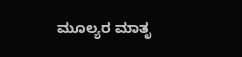ಮೂಲ್ಯರ ಮಾತೃ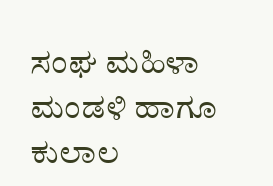ಸಂಘ ಮಹಿಳಾ ಮಂಡಳಿ ಹಾಗೂ ಕುಲಾಲ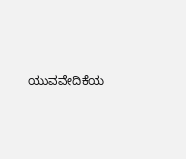ಯುವವೇದಿಕೆಯ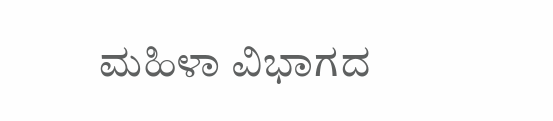ಮಹಿಳಾ ವಿಭಾಗದ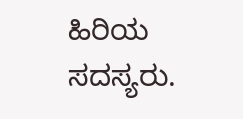ಹಿರಿಯ ಸದಸ್ಯರು.